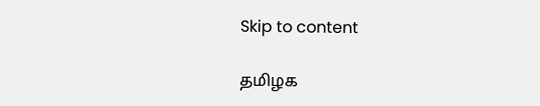Skip to content

தமிழக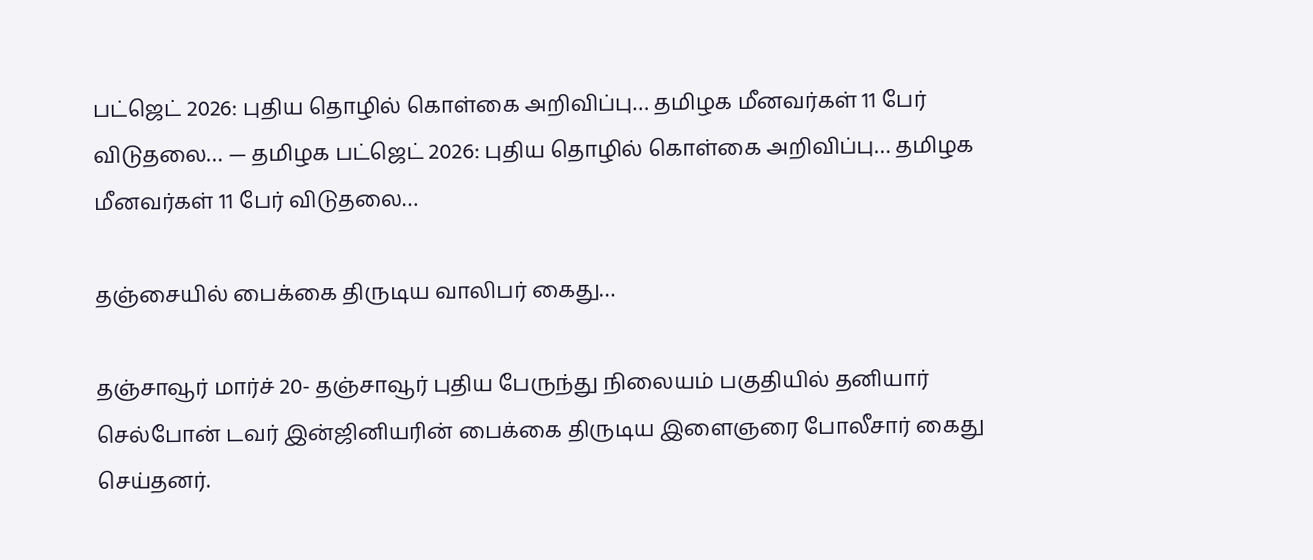பட்ஜெட் 2026: புதிய தொழில் கொள்கை அறிவிப்பு… தமிழக மீனவர்கள் 11 பேர் விடுதலை… — தமிழக பட்ஜெட் 2026: புதிய தொழில் கொள்கை அறிவிப்பு… தமிழக மீனவர்கள் 11 பேர் விடுதலை…

தஞ்சையில் பைக்கை திருடிய வாலிபர் கைது…

தஞ்சாவூர் மார்ச் 20- தஞ்சாவூர் புதிய பேருந்து நிலையம் பகுதியில் தனியார் செல்போன் டவர் இன்ஜினியரின் பைக்கை திருடிய இளைஞரை போலீசார் கைது செய்தனர்.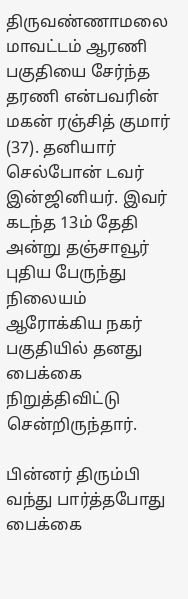திருவண்ணாமலை மாவட்டம் ஆரணி பகுதியை சேர்ந்த தரணி என்பவரின் மகன் ரஞ்சித் குமார் (37). தனியார் செல்போன் டவர் இன்ஜினியர். இவர் கடந்த 13ம் தேதி அன்று தஞ்சாவூர் புதிய பேருந்து நிலையம் ஆரோக்கிய நகர் பகுதியில் தனது பைக்கை நிறுத்திவிட்டு சென்றிருந்தார்.

பின்னர் திரும்பி வந்து பார்த்தபோது பைக்கை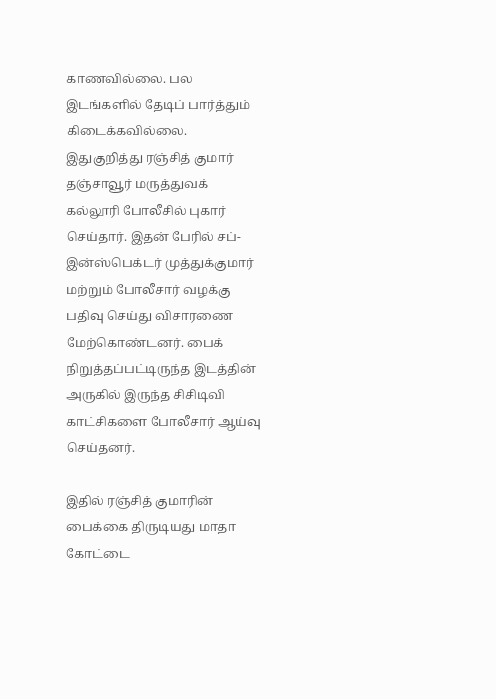காணவில்லை. பல இடங்களில் தேடிப் பார்த்தும் கிடைக்கவில்லை. இதுகுறித்து ரஞ்சித் குமார் தஞ்சாவூர் மருத்துவக் கல்லூரி போலீசில் புகார் செய்தார். இதன் பேரில் சப்-இன்ஸ்பெக்டர் முத்துக்குமார் மற்றும் போலீசார் வழக்கு பதிவு செய்து விசாரணை மேற்கொண்டனர். பைக் நிறுத்தப்பட்டிருந்த இடத்தின் அருகில் இருந்த சிசிடிவி காட்சிகளை போலீசார் ஆய்வு செய்தனர்.

இதில் ரஞ்சித் குமாரின் பைக்கை திருடியது மாதா கோட்டை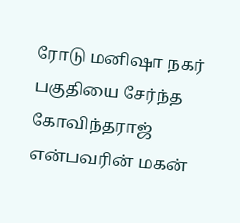ரோடு மனிஷா நகர் பகுதியை சேர்ந்த கோவிந்தராஜ் என்பவரின் மகன்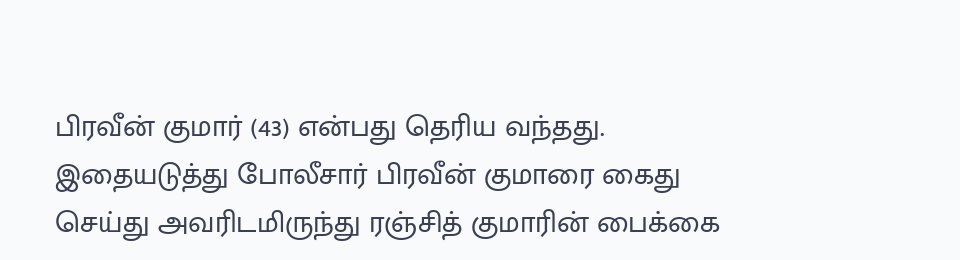பிரவீன் குமார் (43) என்பது தெரிய வந்தது. இதையடுத்து போலீசார் பிரவீன் குமாரை கைது செய்து அவரிடமிருந்து ரஞ்சித் குமாரின் பைக்கை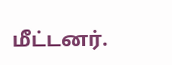மீட்டனர்.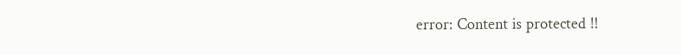error: Content is protected !!